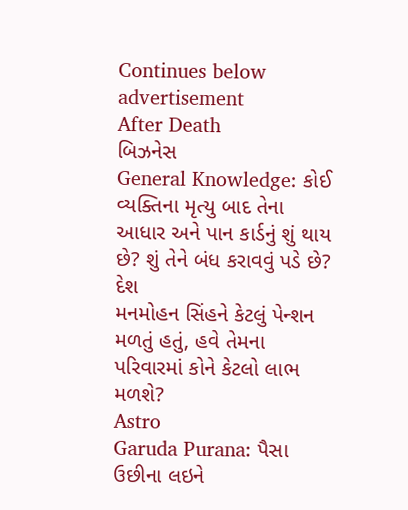Continues below advertisement
After Death
બિઝનેસ
General Knowledge: કોઈ વ્યક્તિના મૃત્યુ બાદ તેના આધાર અને પાન કાર્ડનું શું થાય છે? શું તેને બંધ કરાવવું પડે છે?
દેશ
મનમોહન સિંહને કેટલું પેન્શન મળતું હતું, હવે તેમના પરિવારમાં કોને કેટલો લાભ મળશે?
Astro
Garuda Purana: પૈસા ઉછીના લઇને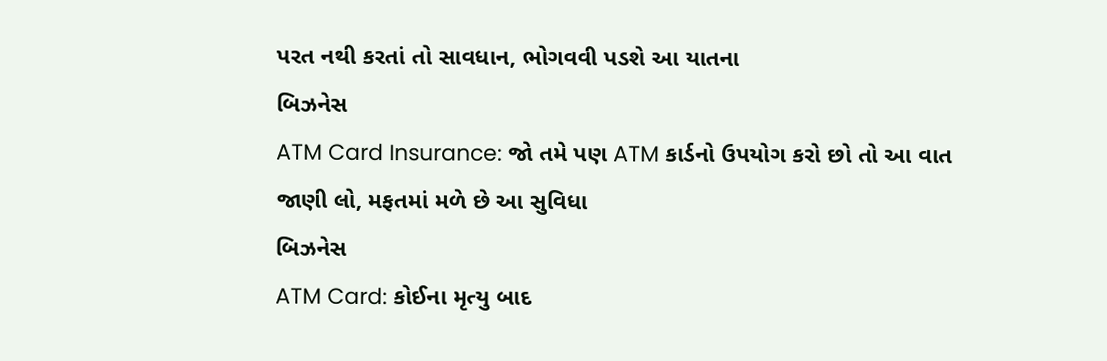પરત નથી કરતાં તો સાવધાન, ભોગવવી પડશે આ યાતના
બિઝનેસ
ATM Card Insurance: જો તમે પણ ATM કાર્ડનો ઉપયોગ કરો છો તો આ વાત જાણી લો, મફતમાં મળે છે આ સુવિધા
બિઝનેસ
ATM Card: કોઈના મૃત્યુ બાદ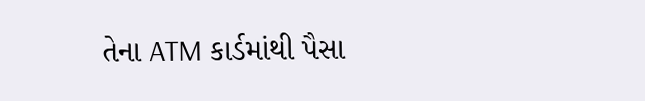તેના ATM કાર્ડમાંથી પૈસા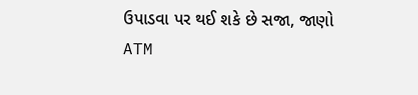ઉપાડવા પર થઈ શકે છે સજા, જાણો ATM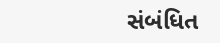સંબંધિત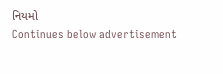નિયમો
Continues below advertisement